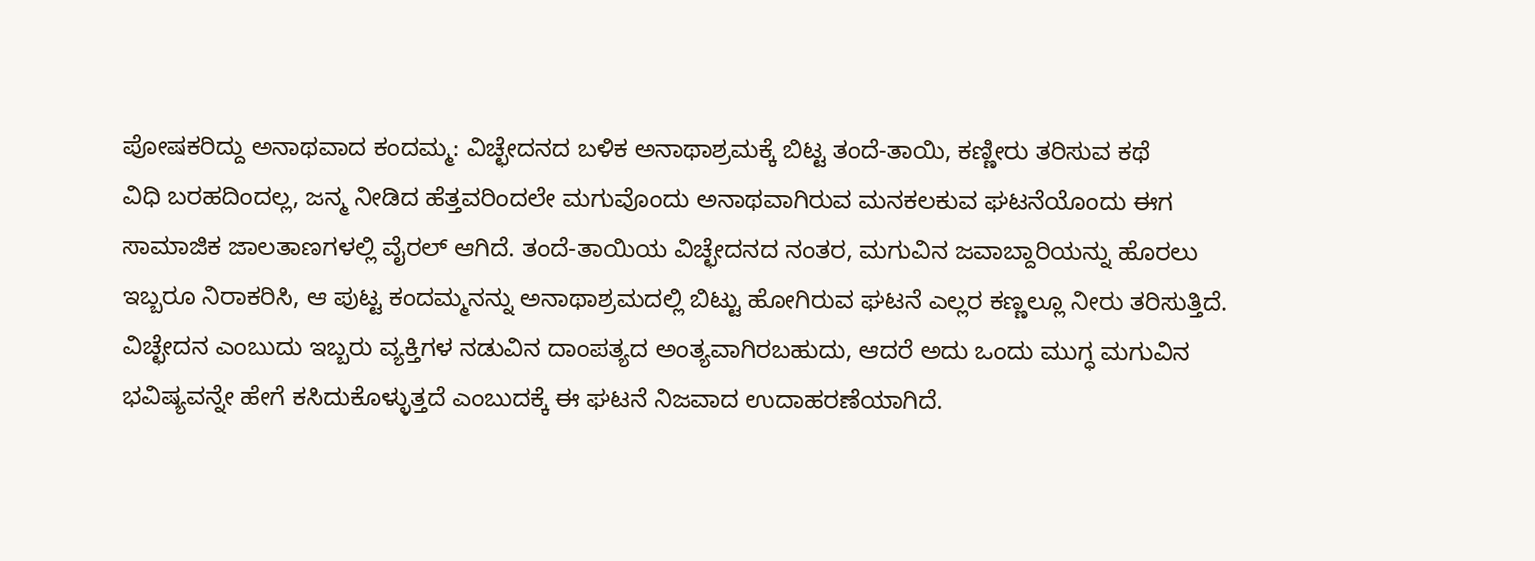ಪೋಷಕರಿದ್ದು ಅನಾಥವಾದ ಕಂದಮ್ಮ: ವಿಚ್ಛೇದನದ ಬಳಿಕ ಅನಾಥಾಶ್ರಮಕ್ಕೆ ಬಿಟ್ಟ ತಂದೆ-ತಾಯಿ, ಕಣ್ಣೀರು ತರಿಸುವ ಕಥೆ
ವಿಧಿ ಬರಹದಿಂದಲ್ಲ, ಜನ್ಮ ನೀಡಿದ ಹೆತ್ತವರಿಂದಲೇ ಮಗುವೊಂದು ಅನಾಥವಾಗಿರುವ ಮನಕಲಕುವ ಘಟನೆಯೊಂದು ಈಗ ಸಾಮಾಜಿಕ ಜಾಲತಾಣಗಳಲ್ಲಿ ವೈರಲ್ ಆಗಿದೆ. ತಂದೆ-ತಾಯಿಯ ವಿಚ್ಛೇದನದ ನಂತರ, ಮಗುವಿನ ಜವಾಬ್ದಾರಿಯನ್ನು ಹೊರಲು ಇಬ್ಬರೂ ನಿರಾಕರಿಸಿ, ಆ ಪುಟ್ಟ ಕಂದಮ್ಮನನ್ನು ಅನಾಥಾಶ್ರಮದಲ್ಲಿ ಬಿಟ್ಟು ಹೋಗಿರುವ ಘಟನೆ ಎಲ್ಲರ ಕಣ್ಣಲ್ಲೂ ನೀರು ತರಿಸುತ್ತಿದೆ. ವಿಚ್ಛೇದನ ಎಂಬುದು ಇಬ್ಬರು ವ್ಯಕ್ತಿಗಳ ನಡುವಿನ ದಾಂಪತ್ಯದ ಅಂತ್ಯವಾಗಿರಬಹುದು, ಆದರೆ ಅದು ಒಂದು ಮುಗ್ಧ ಮಗುವಿನ ಭವಿಷ್ಯವನ್ನೇ ಹೇಗೆ ಕಸಿದುಕೊಳ್ಳುತ್ತದೆ ಎಂಬುದಕ್ಕೆ ಈ ಘಟನೆ ನಿಜವಾದ ಉದಾಹರಣೆಯಾಗಿದೆ.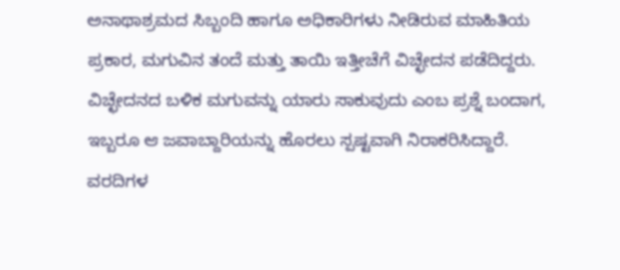ಅನಾಥಾಶ್ರಮದ ಸಿಬ್ಬಂದಿ ಹಾಗೂ ಅಧಿಕಾರಿಗಳು ನೀಡಿರುವ ಮಾಹಿತಿಯ ಪ್ರಕಾರ, ಮಗುವಿನ ತಂದೆ ಮತ್ತು ತಾಯಿ ಇತ್ತೀಚೆಗೆ ವಿಚ್ಛೇದನ ಪಡೆದಿದ್ದರು. ವಿಚ್ಛೇದನದ ಬಳಿಕ ಮಗುವನ್ನು ಯಾರು ಸಾಕುವುದು ಎಂಬ ಪ್ರಶ್ನೆ ಬಂದಾಗ, ಇಬ್ಬರೂ ಆ ಜವಾಬ್ದಾರಿಯನ್ನು ಹೊರಲು ಸ್ಪಷ್ಟವಾಗಿ ನಿರಾಕರಿಸಿದ್ದಾರೆ. ವರದಿಗಳ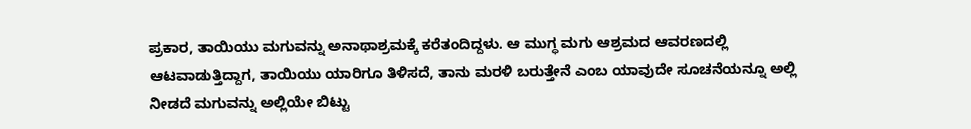ಪ್ರಕಾರ, ತಾಯಿಯು ಮಗುವನ್ನು ಅನಾಥಾಶ್ರಮಕ್ಕೆ ಕರೆತಂದಿದ್ದಳು. ಆ ಮುಗ್ಧ ಮಗು ಆಶ್ರಮದ ಆವರಣದಲ್ಲಿ ಆಟವಾಡುತ್ತಿದ್ದಾಗ, ತಾಯಿಯು ಯಾರಿಗೂ ತಿಳಿಸದೆ, ತಾನು ಮರಳಿ ಬರುತ್ತೇನೆ ಎಂಬ ಯಾವುದೇ ಸೂಚನೆಯನ್ನೂ ಅಲ್ಲಿ ನೀಡದೆ ಮಗುವನ್ನು ಅಲ್ಲಿಯೇ ಬಿಟ್ಟು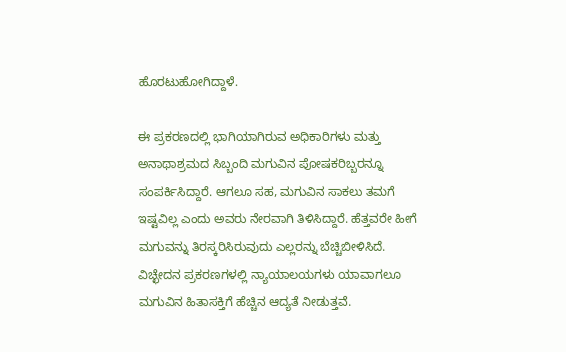ಹೊರಟುಹೋಗಿದ್ದಾಳೆ.

ಈ ಪ್ರಕರಣದಲ್ಲಿ ಭಾಗಿಯಾಗಿರುವ ಅಧಿಕಾರಿಗಳು ಮತ್ತು ಅನಾಥಾಶ್ರಮದ ಸಿಬ್ಬಂದಿ ಮಗುವಿನ ಪೋಷಕರಿಬ್ಬರನ್ನೂ ಸಂಪರ್ಕಿಸಿದ್ದಾರೆ. ಆಗಲೂ ಸಹ, ಮಗುವಿನ ಸಾಕಲು ತಮಗೆ ಇಷ್ಟವಿಲ್ಲ ಎಂದು ಅವರು ನೇರವಾಗಿ ತಿಳಿಸಿದ್ದಾರೆ. ಹೆತ್ತವರೇ ಹೀಗೆ ಮಗುವನ್ನು ತಿರಸ್ಕರಿಸಿರುವುದು ಎಲ್ಲರನ್ನು ಬೆಚ್ಚಿಬೀಳಿಸಿದೆ.
ವಿಚ್ಛೇದನ ಪ್ರಕರಣಗಳಲ್ಲಿ ನ್ಯಾಯಾಲಯಗಳು ಯಾವಾಗಲೂ ಮಗುವಿನ ಹಿತಾಸಕ್ತಿಗೆ ಹೆಚ್ಚಿನ ಆದ್ಯತೆ ನೀಡುತ್ತವೆ.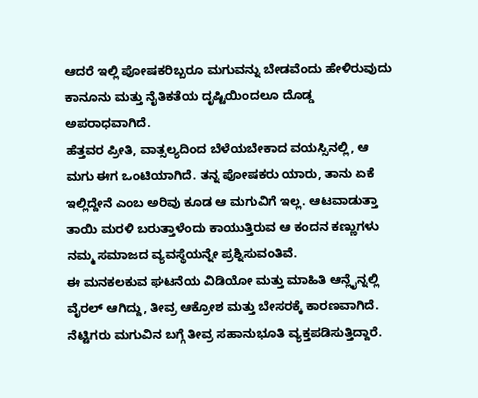ಆದರೆ ಇಲ್ಲಿ ಪೋಷಕರಿಬ್ಬರೂ ಮಗುವನ್ನು ಬೇಡವೆಂದು ಹೇಳಿರುವುದು ಕಾನೂನು ಮತ್ತು ನೈತಿಕತೆಯ ದೃಷ್ಟಿಯಿಂದಲೂ ದೊಡ್ಡ ಅಪರಾಧವಾಗಿದೆ.
ಹೆತ್ತವರ ಪ್ರೀತಿ, ವಾತ್ಸಲ್ಯದಿಂದ ಬೆಳೆಯಬೇಕಾದ ವಯಸ್ಸಿನಲ್ಲಿ, ಆ ಮಗು ಈಗ ಒಂಟಿಯಾಗಿದೆ. ತನ್ನ ಪೋಷಕರು ಯಾರು, ತಾನು ಏಕೆ ಇಲ್ಲಿದ್ದೇನೆ ಎಂಬ ಅರಿವು ಕೂಡ ಆ ಮಗುವಿಗೆ ಇಲ್ಲ. ಆಟವಾಡುತ್ತಾ ತಾಯಿ ಮರಳಿ ಬರುತ್ತಾಳೆಂದು ಕಾಯುತ್ತಿರುವ ಆ ಕಂದನ ಕಣ್ಣುಗಳು ನಮ್ಮ ಸಮಾಜದ ವ್ಯವಸ್ಥೆಯನ್ನೇ ಪ್ರಶ್ನಿಸುವಂತಿವೆ.
ಈ ಮನಕಲಕುವ ಘಟನೆಯ ವಿಡಿಯೋ ಮತ್ತು ಮಾಹಿತಿ ಆನ್ಲೈನ್ನಲ್ಲಿ ವೈರಲ್ ಆಗಿದ್ದು, ತೀವ್ರ ಆಕ್ರೋಶ ಮತ್ತು ಬೇಸರಕ್ಕೆ ಕಾರಣವಾಗಿದೆ. ನೆಟ್ಟಿಗರು ಮಗುವಿನ ಬಗ್ಗೆ ತೀವ್ರ ಸಹಾನುಭೂತಿ ವ್ಯಕ್ತಪಡಿಸುತ್ತಿದ್ದಾರೆ.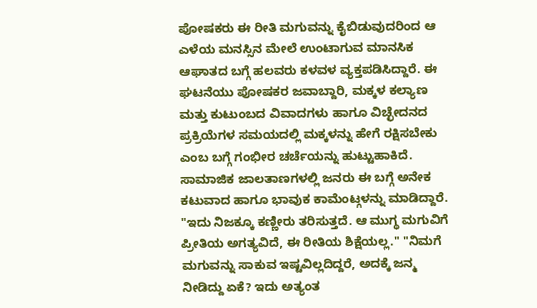ಪೋಷಕರು ಈ ರೀತಿ ಮಗುವನ್ನು ಕೈಬಿಡುವುದರಿಂದ ಆ ಎಳೆಯ ಮನಸ್ಸಿನ ಮೇಲೆ ಉಂಟಾಗುವ ಮಾನಸಿಕ ಆಘಾತದ ಬಗ್ಗೆ ಹಲವರು ಕಳವಳ ವ್ಯಕ್ತಪಡಿಸಿದ್ದಾರೆ. ಈ ಘಟನೆಯು ಪೋಷಕರ ಜವಾಬ್ದಾರಿ, ಮಕ್ಕಳ ಕಲ್ಯಾಣ ಮತ್ತು ಕುಟುಂಬದ ವಿವಾದಗಳು ಹಾಗೂ ವಿಚ್ಛೇದನದ ಪ್ರಕ್ರಿಯೆಗಳ ಸಮಯದಲ್ಲಿ ಮಕ್ಕಳನ್ನು ಹೇಗೆ ರಕ್ಷಿಸಬೇಕು ಎಂಬ ಬಗ್ಗೆ ಗಂಭೀರ ಚರ್ಚೆಯನ್ನು ಹುಟ್ಟುಹಾಕಿದೆ.
ಸಾಮಾಜಿಕ ಜಾಲತಾಣಗಳಲ್ಲಿ ಜನರು ಈ ಬಗ್ಗೆ ಅನೇಕ ಕಟುವಾದ ಹಾಗೂ ಭಾವುಕ ಕಾಮೆಂಟ್ಗಳನ್ನು ಮಾಡಿದ್ದಾರೆ. "ಇದು ನಿಜಕ್ಕೂ ಕಣ್ಣೀರು ತರಿಸುತ್ತದೆ. ಆ ಮುಗ್ಧ ಮಗುವಿಗೆ ಪ್ರೀತಿಯ ಅಗತ್ಯವಿದೆ, ಈ ರೀತಿಯ ಶಿಕ್ಷೆಯಲ್ಲ." "ನಿಮಗೆ ಮಗುವನ್ನು ಸಾಕುವ ಇಷ್ಟವಿಲ್ಲದಿದ್ದರೆ, ಅದಕ್ಕೆ ಜನ್ಮ ನೀಡಿದ್ದು ಏಕೆ? ಇದು ಅತ್ಯಂತ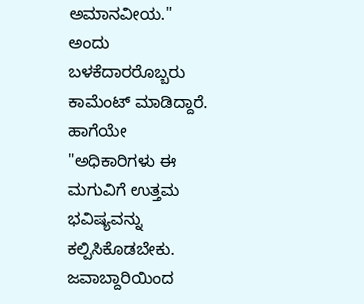ಅಮಾನವೀಯ." ಅಂದು ಬಳಕೆದಾರರೊಬ್ಬರು ಕಾಮೆಂಟ್ ಮಾಡಿದ್ದಾರೆ. ಹಾಗೆಯೇ "ಅಧಿಕಾರಿಗಳು ಈ ಮಗುವಿಗೆ ಉತ್ತಮ ಭವಿಷ್ಯವನ್ನು ಕಲ್ಪಿಸಿಕೊಡಬೇಕು. ಜವಾಬ್ದಾರಿಯಿಂದ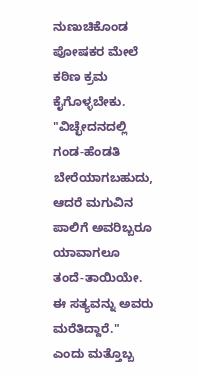ನುಣುಚಿಕೊಂಡ ಪೋಷಕರ ಮೇಲೆ ಕಠಿಣ ಕ್ರಮ ಕೈಗೊಳ್ಳಬೇಕು. "ವಿಚ್ಛೇದನದಲ್ಲಿ ಗಂಡ-ಹೆಂಡತಿ ಬೇರೆಯಾಗಬಹುದು, ಆದರೆ ಮಗುವಿನ ಪಾಲಿಗೆ ಅವರಿಬ್ಬರೂ ಯಾವಾಗಲೂ ತಂದೆ-ತಾಯಿಯೇ. ಈ ಸತ್ಯವನ್ನು ಅವರು ಮರೆತಿದ್ದಾರೆ." ಎಂದು ಮತ್ತೊಬ್ಬ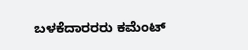ಬಳಕೆದಾರರರು ಕಮೆಂಟ್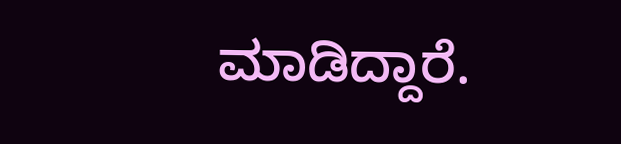ಮಾಡಿದ್ದಾರೆ.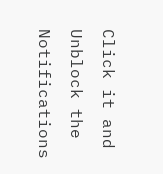Click it and Unblock the Notifications